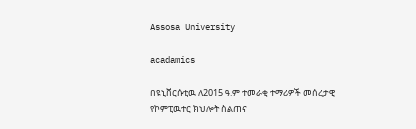Assosa University

acadamics

በዩኒቨርሱቲዉ ለ2015 ዓ.ም ተመራቂ ተማሪዎች መሰረታዊ የኮምፒዉተር ክህሎት ስልጠና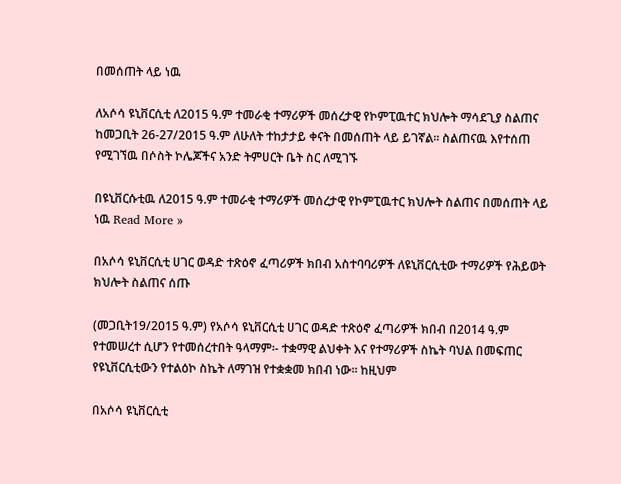በመሰጠት ላይ ነዉ

ለአሶሳ ዩኒቨርሲቲ ለ2015 ዓ.ም ተመራቂ ተማሪዎች መሰረታዊ የኮምፒዉተር ክህሎት ማሳደጊያ ስልጠና ከመጋቢት 26-27/2015 ዓ.ም ለሁለት ተከታታይ ቀናት በመሰጠት ላይ ይገኛል፡፡ ስልጠናዉ እየተሰጠ የሚገኘዉ በሶስት ኮሌጆችና አንድ ትምሀርት ቤት ስር ለሚገኙ

በዩኒቨርሱቲዉ ለ2015 ዓ.ም ተመራቂ ተማሪዎች መሰረታዊ የኮምፒዉተር ክህሎት ስልጠና በመሰጠት ላይ ነዉ Read More »

በአሶሳ ዩኒቨርሲቲ ሀገር ወዳድ ተጽዕኖ ፈጣሪዎች ክበብ አስተባባሪዎች ለዩኒቨርሲቲው ተማሪዎች የሕይወት ክህሎት ስልጠና ሰጡ

(መጋቢት19/2015 ዓ.ም) የአሶሳ ዩኒቨርሲቲ ሀገር ወዳድ ተጽዕኖ ፈጣሪዎች ክበብ በ2014 ዓ.ም የተመሠረተ ሲሆን የተመሰረተበት ዓላማም፡- ተቋማዊ ልህቀት እና የተማሪዎች ስኬት ባህል በመፍጠር የዩኒቨርሲቲውን የተልዕኮ ስኬት ለማገዝ የተቋቋመ ክበብ ነው፡፡ ከዚህም

በአሶሳ ዩኒቨርሲቲ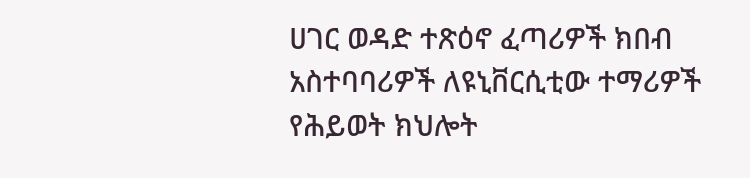ሀገር ወዳድ ተጽዕኖ ፈጣሪዎች ክበብ አስተባባሪዎች ለዩኒቨርሲቲው ተማሪዎች የሕይወት ክህሎት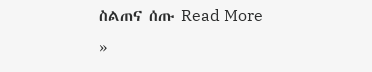ስልጠና ሰጡ Read More »